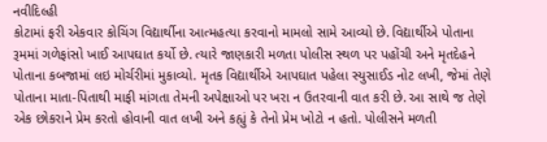નવીદિલ્હી
કોટામાં ફરી એકવાર કોચિંગ વિદ્યાર્થીના આત્મહત્યા કરવાનો મામલો સામે આવ્યો છે. વિદ્યાર્થીએ પોતાના રૂમમાં ગળેફાંસો ખાઈ આપઘાત કર્યો છે. ત્યારે જાણકારી મળતા પોલીસ સ્થળ પર પહોંચી અને મૃતદેહને પોતાના કબજામાં લઇ મોર્ચરીમાં મુકાવ્યો. મૃતક વિદ્યાર્થીએ આપઘાત પહેલા સ્યુસાઈડ નોટ લખી, જેમાં તેણે પોતાના માતા-પિતાથી માફી માંગતા તેમની અપેક્ષાઓ પર ખરા ન ઉતરવાની વાત કરી છે. આ સાથે જ તેણે એક છોકરાને પ્રેમ કરતો હોવાની વાત લખી અને કહ્યું કે તેનો પ્રેમ ખોટો ન હતો. પોલીસને મળતી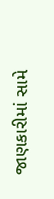જાણકારીમાં સામે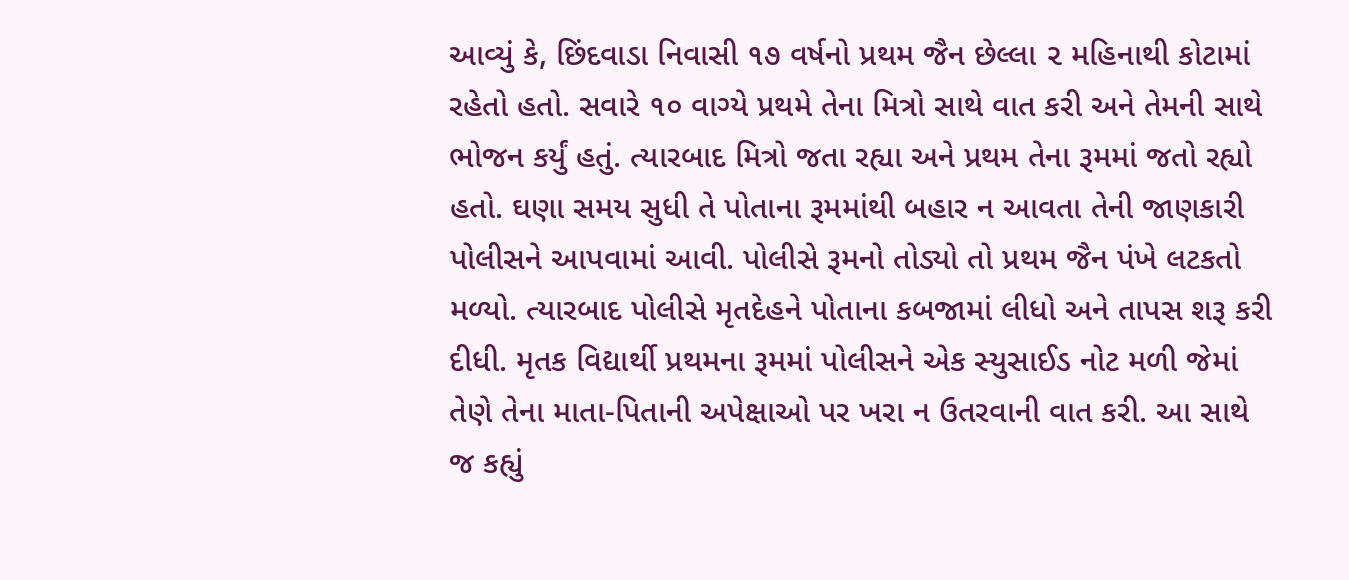આવ્યું કે, છિંદવાડા નિવાસી ૧૭ વર્ષનો પ્રથમ જૈન છેલ્લા ૨ મહિનાથી કોટામાં રહેતો હતો. સવારે ૧૦ વાગ્યે પ્રથમે તેના મિત્રો સાથે વાત કરી અને તેમની સાથે ભોજન કર્યું હતું. ત્યારબાદ મિત્રો જતા રહ્યા અને પ્રથમ તેના રૂમમાં જતો રહ્યો હતો. ઘણા સમય સુધી તે પોતાના રૂમમાંથી બહાર ન આવતા તેની જાણકારી પોલીસને આપવામાં આવી. પોલીસે રૂમનો તોડ્યો તો પ્રથમ જૈન પંખે લટકતો મળ્યો. ત્યારબાદ પોલીસે મૃતદેહને પોતાના કબજામાં લીધો અને તાપસ શરૂ કરી દીધી. મૃતક વિદ્યાર્થી પ્રથમના રૂમમાં પોલીસને એક સ્યુસાઈડ નોટ મળી જેમાં તેણે તેના માતા-પિતાની અપેક્ષાઓ પર ખરા ન ઉતરવાની વાત કરી. આ સાથે જ કહ્યું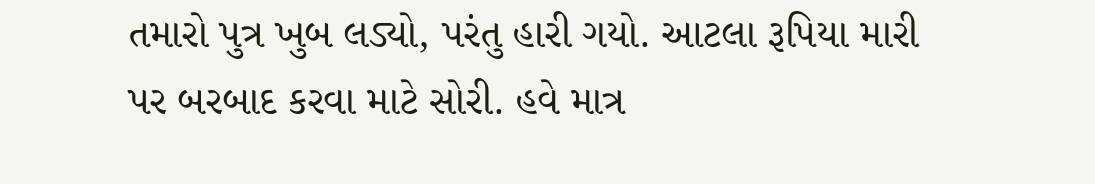તમારો પુત્ર ખુબ લડ્યો, પરંતુ હારી ગયો. આટલા રૂપિયા મારી પર બરબાદ કરવા માટે સોરી. હવે માત્ર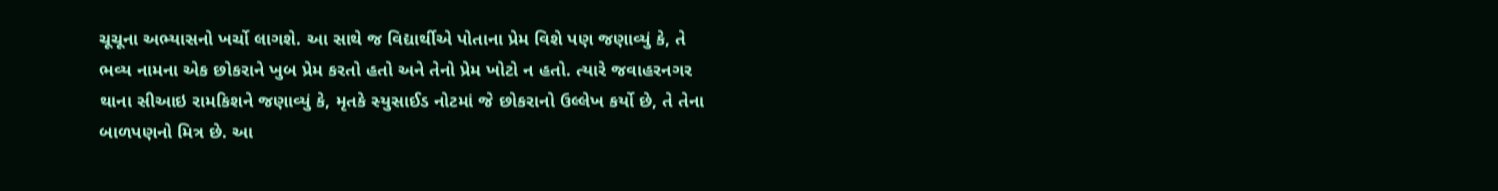ચૂચૂના અભ્યાસનો ખર્ચો લાગશે. આ સાથે જ વિદ્યાર્થીએ પોતાના પ્રેમ વિશે પણ જણાવ્યું કે, તે ભવ્ય નામના એક છોકરાને ખુબ પ્રેમ કરતો હતો અને તેનો પ્રેમ ખોટો ન હતો. ત્યારે જવાહરનગર થાના સીઆઇ રામકિશને જણાવ્યું કે, મૃતકે સ્યુસાઈડ નોટમાં જે છોકરાનો ઉલ્લેખ કર્યો છે, તે તેના બાળપણનો મિત્ર છે. આ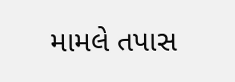મામલે તપાસ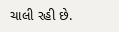ચાલી રહી છે.